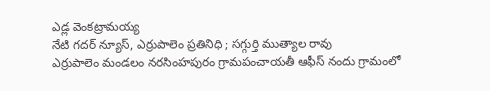ఎడ్ల వెంకట్రామయ్య
నేటి గదర్ న్యూస్, ఎర్రుపాలెం ప్రతినిధి ; సగ్గుర్తి ముత్యాల రావు
ఎర్రుపాలెం మండలం నరసింహపురం గ్రామపంచాయతీ ఆఫీస్ నందు గ్రామంలో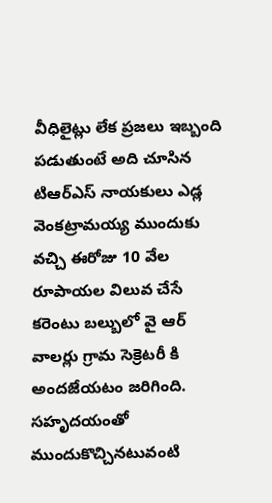వీధిలైట్లు లేక ప్రజలు ఇబ్బంది పడుతుంటే అది చూసిన టిఆర్ఎస్ నాయకులు ఎడ్ల వెంకట్రామయ్య ముందుకు వచ్చి ఈరోజు 10 వేల రూపాయల విలువ చేసే కరెంటు బల్బులో వై ఆర్ వాలర్లు గ్రామ సెక్రెటరీ కి అందజేయటం జరిగింది. సహృదయంతో ముందుకొచ్చినటువంటి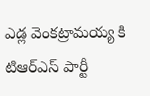ఎడ్ల వెంకట్రామయ్య కి టిఆర్ఎస్ పార్టీ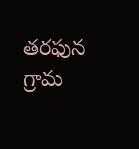తరఫున గ్రామ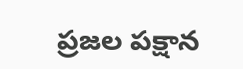ప్రజల పక్షాన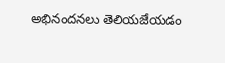అభినందనలు తెలియజేయడం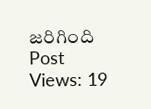జరిగింది
Post Views: 19